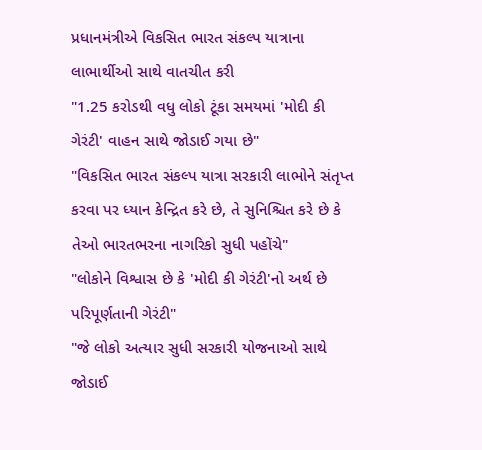પ્રધાનમંત્રીએ વિકસિત ભારત સંકલ્પ યાત્રાના લાભાર્થીઓ સાથે વાતચીત કરી
"1.25 કરોડથી વધુ લોકો ટૂંકા સમયમાં 'મોદી કી ગેરંટી' વાહન સાથે જોડાઈ ગયા છે"
"વિકસિત ભારત સંકલ્પ યાત્રા સરકારી લાભોને સંતૃપ્ત કરવા પર ધ્યાન કેન્દ્રિત કરે છે, તે સુનિશ્ચિત કરે છે કે તેઓ ભારતભરના નાગરિકો સુધી પહોંચે"
"લોકોને વિશ્વાસ છે કે 'મોદી કી ગેરંટી'નો અર્થ છે પરિપૂર્ણતાની ગેરંટી"
"જે લોકો અત્યાર સુધી સરકારી યોજનાઓ સાથે જોડાઈ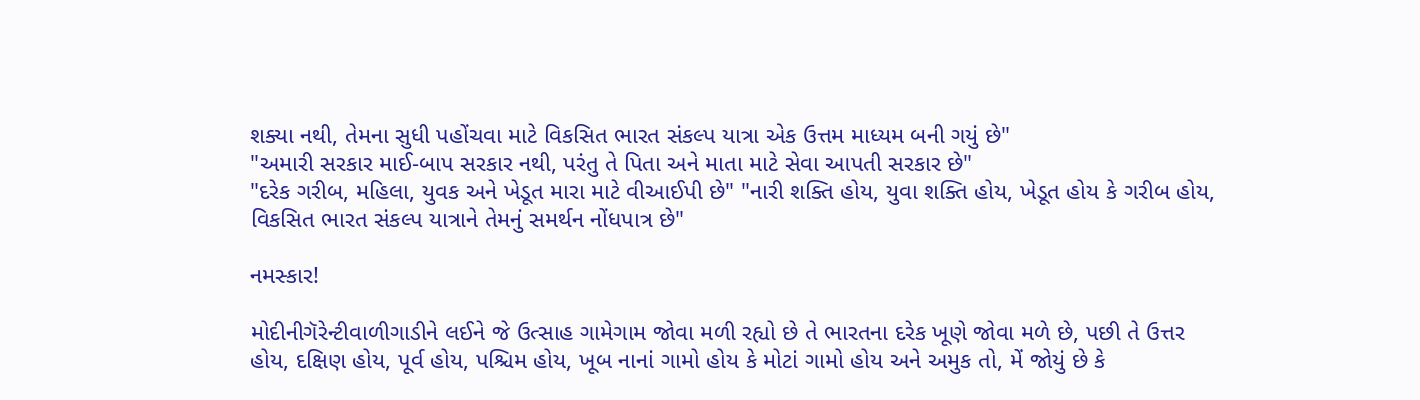શક્યા નથી, તેમના સુધી પહોંચવા માટે વિકસિત ભારત સંકલ્પ યાત્રા એક ઉત્તમ માધ્યમ બની ગયું છે"
"અમારી સરકાર માઈ-બાપ સરકાર નથી, પરંતુ તે પિતા અને માતા માટે સેવા આપતી સરકાર છે"
"દરેક ગરીબ, મહિલા, યુવક અને ખેડૂત મારા માટે વીઆઈપી છે" "નારી શક્તિ હોય, યુવા શક્તિ હોય, ખેડૂત હોય કે ગરીબ હોય, વિકસિત ભારત સંકલ્પ યાત્રાને તેમનું સમર્થન નોંધપાત્ર છે"

નમસ્કાર!

મોદીનીગૅરેન્ટીવાળીગાડીને લઈને જે ઉત્સાહ ગામેગામ જોવા મળી રહ્યો છે તે ભારતના દરેક ખૂણે જોવા મળે છે, પછી તે ઉત્તર હોય, દક્ષિણ હોય, પૂર્વ હોય, પશ્ચિમ હોય, ખૂબ નાનાં ગામો હોય કે મોટાં ગામો હોય અને અમુક તો, મેં જોયું છે કે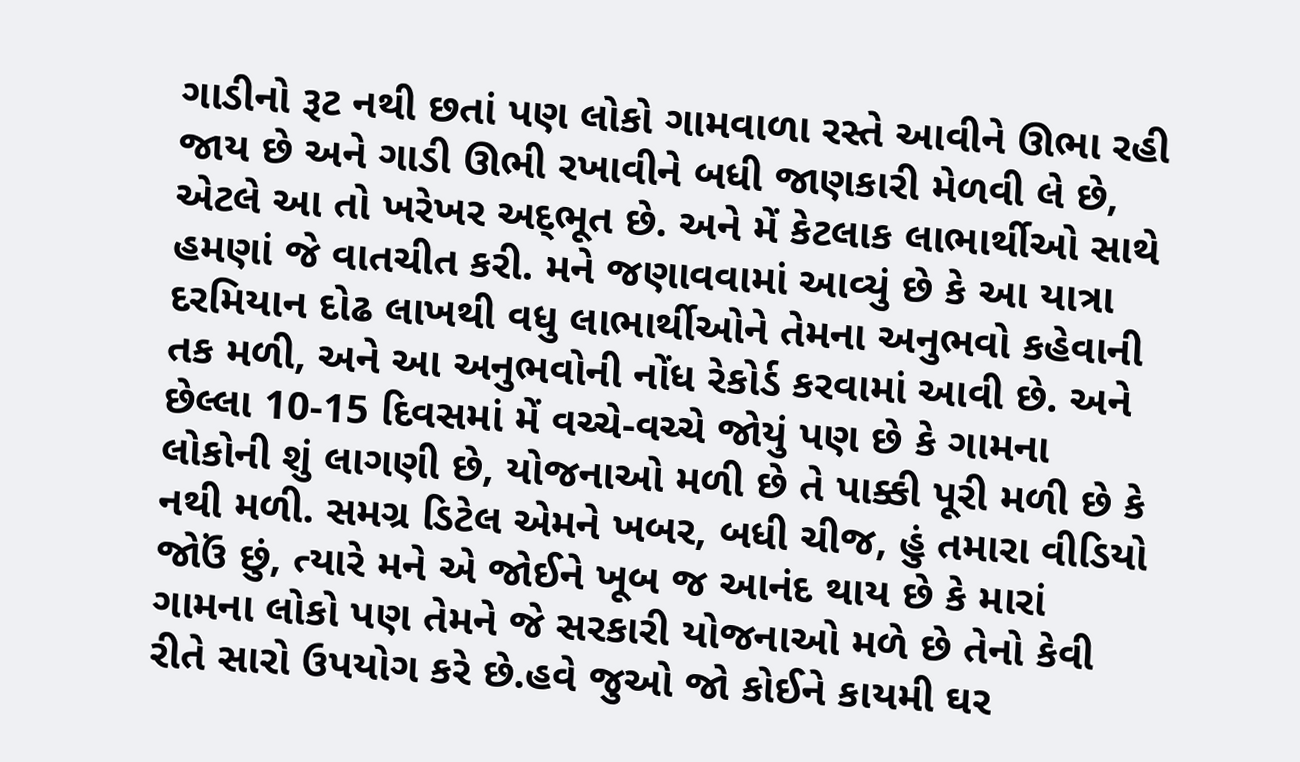ગાડીનો રૂટ નથી છતાં પણ લોકો ગામવાળા રસ્તે આવીને ઊભા રહી જાય છે અને ગાડી ઊભી રખાવીને બધી જાણકારી મેળવી લે છે, એટલે આ તો ખરેખર અદ્‌ભૂત છે. અને મેં કેટલાક લાભાર્થીઓ સાથે હમણાં જે વાતચીત કરી. મને જણાવવામાં આવ્યું છે કે આ યાત્રા દરમિયાન દોઢ લાખથી વધુ લાભાર્થીઓને તેમના અનુભવો કહેવાની તક મળી, અને આ અનુભવોની નોંધ રેકોર્ડ કરવામાં આવી છે. અને છેલ્લા 10-15 દિવસમાં મેં વચ્ચે-વચ્ચે જોયું પણ છે કે ગામના લોકોની શું લાગણી છે, યોજનાઓ મળી છે તે પાક્કી પૂરી મળી છે કે નથી મળી. સમગ્ર ડિટેલ એમને ખબર, બધી ચીજ, હું તમારા વીડિયો જોઉં છું, ત્યારે મને એ જોઈને ખૂબ જ આનંદ થાય છે કે મારાં ગામના લોકો પણ તેમને જે સરકારી યોજનાઓ મળે છે તેનો કેવી રીતે સારો ઉપયોગ કરે છે.હવે જુઓ જો કોઈને કાયમી ઘર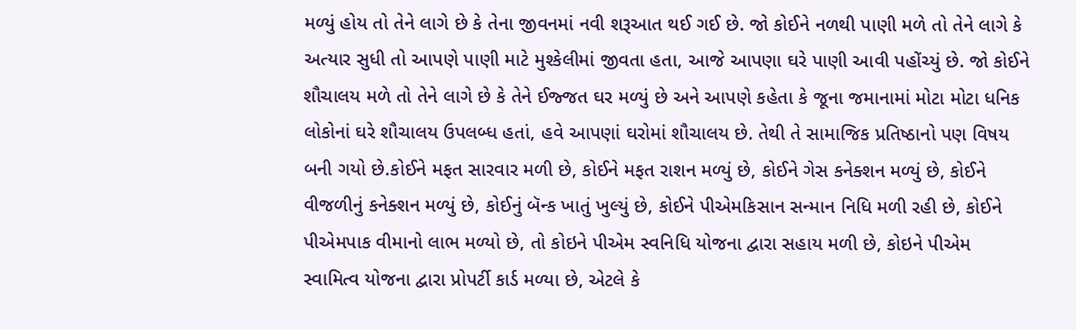મળ્યું હોય તો તેને લાગે છે કે તેના જીવનમાં નવી શરૂઆત થઈ ગઈ છે. જો કોઈને નળથી પાણી મળે તો તેને લાગે કે અત્યાર સુધી તો આપણે પાણી માટે મુશ્કેલીમાં જીવતા હતા, આજે આપણા ઘરે પાણી આવી પહોંચ્યું છે. જો કોઈને શૌચાલય મળે તો તેને લાગે છે કે તેને ઈજ્જત ઘર મળ્યું છે અને આપણે કહેતા કે જૂના જમાનામાં મોટા મોટા ધનિક લોકોનાં ઘરે શૌચાલય ઉપલબ્ધ હતાં, હવે આપણાં ઘરોમાં શૌચાલય છે. તેથી તે સામાજિક પ્રતિષ્ઠાનો પણ વિષય બની ગયો છે.કોઈને મફત સારવાર મળી છે, કોઈને મફત રાશન મળ્યું છે, કોઈને ગેસ કનેક્શન મળ્યું છે, કોઈને વીજળીનું કનેક્શન મળ્યું છે, કોઈનું બૅન્ક ખાતું ખુલ્યું છે, કોઈને પીએમકિસાન સન્માન નિધિ મળી રહી છે, કોઈને પીએમપાક વીમાનો લાભ મળ્યો છે, તો કોઇને પીએમ સ્વનિધિ યોજના દ્વારા સહાય મળી છે, કોઇને પીએમ સ્વામિત્વ યોજના દ્વારા પ્રોપર્ટી કાર્ડ મળ્યા છે, એટલે કે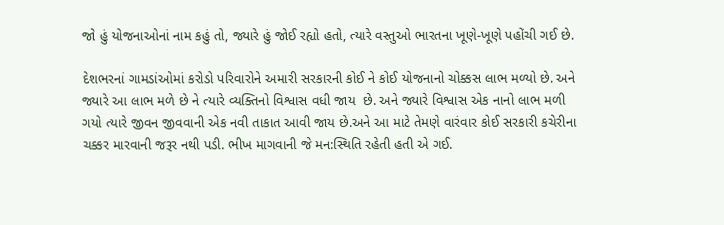જો હું યોજનાઓનાં નામ કહું તો, જ્યારે હું જોઈ રહ્યો હતો, ત્યારે વસ્તુઓ ભારતના ખૂણે-ખૂણે પહોંચી ગઈ છે.

દેશભરનાં ગામડાંઓમાં કરોડો પરિવારોને અમારી સરકારની કોઈ ને કોઈ યોજનાનો ચોક્કસ લાભ મળ્યો છે. અને જ્યારે આ લાભ મળે છે ને ત્યારે વ્યક્તિનો વિશ્વાસ વધી જાય  છે. અને જ્યારે વિશ્વાસ એક નાનો લાભ મળી ગયો ત્યારે જીવન જીવવાની એક નવી તાકાત આવી જાય છે.અને આ માટે તેમણે વારંવાર કોઈ સરકારી કચેરીના ચક્કર મારવાની જરૂર નથી પડી. ભીખ માગવાની જે મન:સ્થિતિ રહેતી હતી એ ગઈ.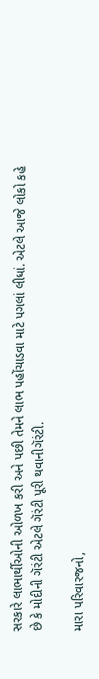સરકારે લાભાર્થીઓની ઓળખ કરી અને પછી તેમને લાભ પહોંચાડવા માટે પગલાં લીધાં. એટલે આજે લોકો કહે છે કે મોદીની ગૅરંટી એટલે ગૅરંટી પૂરી થવાનીગૅરંટી.

મારા પરિવારજનો,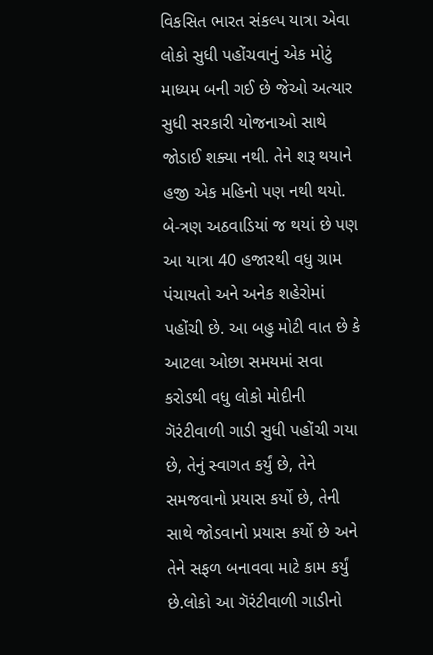વિકસિત ભારત સંકલ્પ યાત્રા એવા લોકો સુધી પહોંચવાનું એક મોટું માધ્યમ બની ગઈ છે જેઓ અત્યાર સુધી સરકારી યોજનાઓ સાથે જોડાઈ શક્યા નથી. તેને શરૂ થયાને હજી એક મહિનો પણ નથી થયો. બે-ત્રણ અઠવાડિયાં જ થયાં છે પણ આ યાત્રા 40 હજારથી વધુ ગ્રામ પંચાયતો અને અનેક શહેરોમાં પહોંચી છે. આ બહુ મોટી વાત છે કે આટલા ઓછા સમયમાં સવા કરોડથી વધુ લોકો મોદીની ગૅરંટીવાળી ગાડી સુધી પહોંચી ગયા છે, તેનું સ્વાગત કર્યું છે, તેને સમજવાનો પ્રયાસ કર્યો છે, તેની સાથે જોડવાનો પ્રયાસ કર્યો છે અને તેને સફળ બનાવવા માટે કામ કર્યું છે.લોકો આ ગૅરંટીવાળી ગાડીનો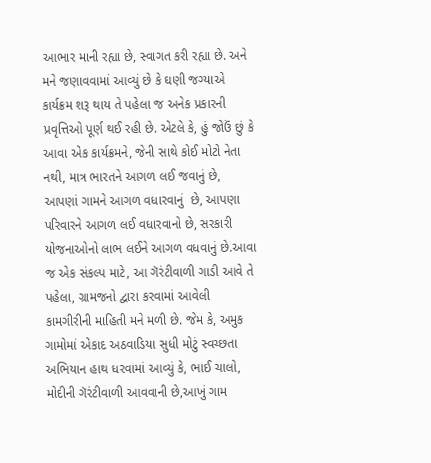આભાર માની રહ્યા છે, સ્વાગત કરી રહ્યા છે. અને મને જણાવવામાં આવ્યું છે કે ઘણી જગ્યાએ કાર્યક્રમ શરૂ થાય તે પહેલા જ અનેક પ્રકારની પ્રવૃત્તિઓ પૂર્ણ થઈ રહી છે. એટલે કે, હું જોઉં છું કે આવા એક કાર્યક્રમને, જેની સાથે કોઈ મોટો નેતા નથી, માત્ર ભારતને આગળ લઈ જવાનું છે, આપણાં ગામને આગળ વધારવાનું  છે, આપણા પરિવારને આગળ લઈ વધારવાનો છે, સરકારી યોજનાઓનો લાભ લઈને આગળ વધવાનું છે.આવા જ એક સંકલ્પ માટે, આ ગૅરંટીવાળી ગાડી આવે તે પહેલા, ગ્રામજનો દ્વારા કરવામાં આવેલી કામગીરીની માહિતી મને મળી છે. જેમ કે, અમુક ગામોમાં એકાદ અઠવાડિયા સુધી મોટું સ્વચ્છતા અભિયાન હાથ ધરવામાં આવ્યું કે, ભાઈ ચાલો, મોદીની ગૅરંટીવાળી આવવાની છે,આખું ગામ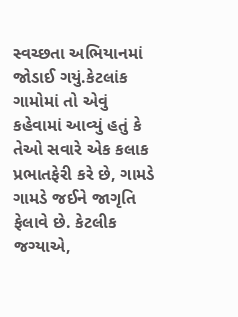સ્વચ્છતા અભિયાનમાં જોડાઈ ગયું.કેટલાંક ગામોમાં તો એવું કહેવામાં આવ્યું હતું કે તેઓ સવારે એક કલાક પ્રભાતફેરી કરે છે, ગામડે ગામડે જઈને જાગૃતિ ફેલાવે છે. કેટલીક જગ્યાએ,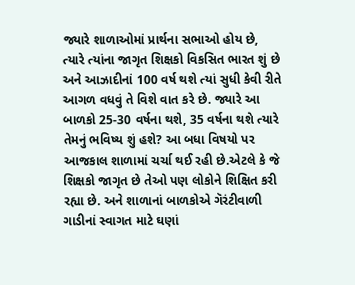જ્યારે શાળાઓમાં પ્રાર્થના સભાઓ હોય છે, ત્યારે ત્યાંના જાગૃત શિક્ષકો વિકસિત ભારત શું છે અને આઝાદીનાં 100 વર્ષ થશે ત્યાં સુધી કેવી રીતે આગળ વધવું તે વિશે વાત કરે છે. જ્યારે આ બાળકો 25-30 વર્ષના થશે, 35 વર્ષના થશે ત્યારે તેમનું ભવિષ્ય શું હશે? આ બધા વિષયો પર આજકાલ શાળામાં ચર્ચા થઈ રહી છે.એટલે કે જે શિક્ષકો જાગૃત છે તેઓ પણ લોકોને શિક્ષિત કરી રહ્યા છે. અને શાળાનાં બાળકોએ ગૅરંટીવાળી ગાડીનાં સ્વાગત માટે ઘણાં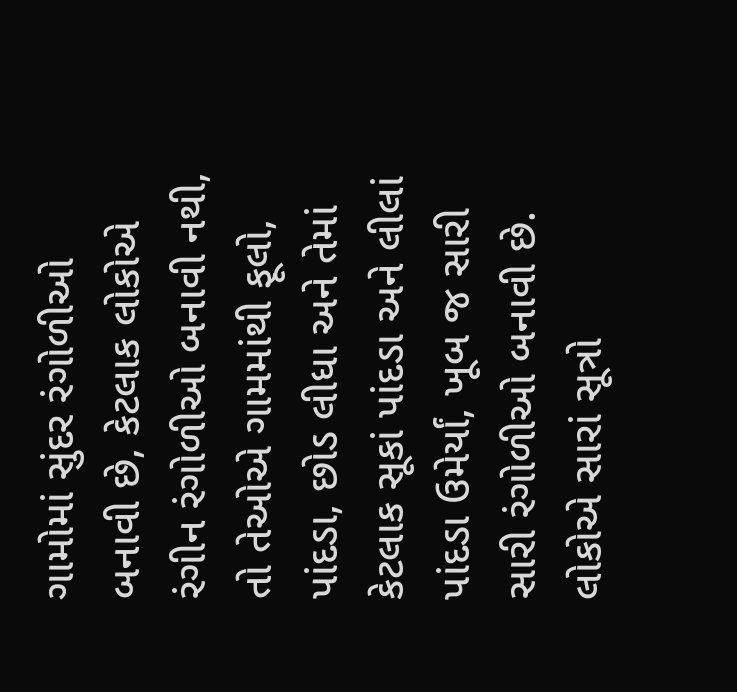ગામોમાં સુંદર રંગોળીઓ બનાવી છે, કેટલાક લોકોએ રંગીન રંગોળીઓ બનાવી નથી, તો તેઓએ ગામમાંથી ફૂલો, પાંદડા, છોડ લીધા અને તેમાં કેટલાક સૂકાં પાંદડા અને લીલાં પાંદડા ઉમેર્યાં, ખૂબ જ સારી સારી રંગોળીઓ બનાવી છે. લોકોએ સારાં સૂત્રો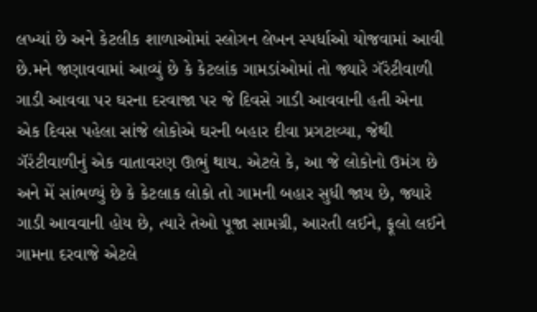લખ્યાં છે અને કેટલીક શાળાઓમાં સ્લોગન લેખન સ્પર્ધાઓ યોજવામાં આવી છે.મને જણાવવામાં આવ્યું છે કે કેટલાંક ગામડાંઓમાં તો જ્યારે ગૅરંટીવાળી ગાડી આવવા પર ઘરના દરવાજા પર જે દિવસે ગાડી આવવાની હતી એના એક દિવસ પહેલા સાંજે લોકોએ ઘરની બહાર દીવા પ્રગટાવ્યા, જેથી ગૅરંટીવાળીનું એક વાતાવરણ ઊભું થાય. એટલે કે, આ જે લોકોનો ઉમંગ છે અને મેં સાંભળ્યું છે કે કેટલાક લોકો તો ગામની બહાર સુધી જાય છે, જ્યારે ગાડી આવવાની હોય છે, ત્યારે તેઓ પૂજા સામગ્રી, આરતી લઈને, ફૂલો લઈને ગામના દરવાજે એટલે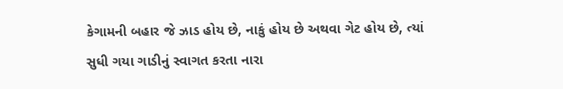કેગામની બહાર જે ઝાડ હોય છે, નાકું હોય છે અથવા ગેટ હોય છે, ત્યાં સુધી ગયા ગાડીનું સ્વાગત કરતા નારા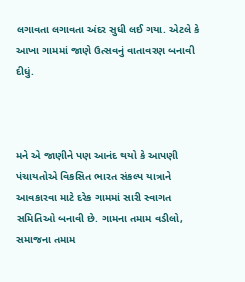લગાવતા લગાવતા અંદર સુધી લઈ ગયા. એટલે કે આખા ગામમાં જાણે ઉત્સવનું વાતાવરણ બનાવી દીધું.



મને એ જાણીને પણ આનંદ થયો કે આપણી પંચાયતોએ વિકસિત ભારત સંકલ્પ યાત્રાને આવકારવા માટે દરેક ગામમાં સારી સ્વાગત સમિતિઓ બનાવી છે. ગામના તમામ વડીલો, સમાજના તમામ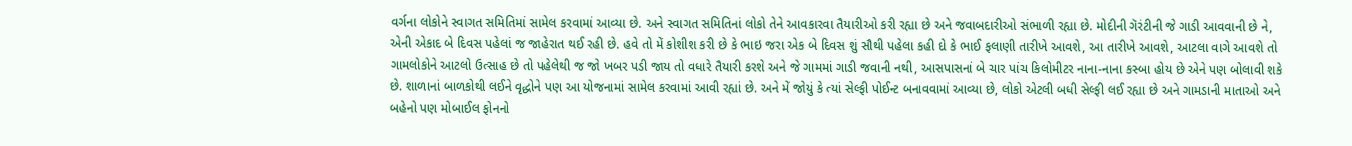વર્ગના લોકોને સ્વાગત સમિતિમાં સામેલ કરવામાં આવ્યા છે. અને સ્વાગત સમિતિનાં લોકો તેને આવકારવા તૈયારીઓ કરી રહ્યા છે અને જવાબદારીઓ સંભાળી રહ્યા છે. મોદીની ગૅરંટીની જે ગાડી આવવાની છે ને, એની એકાદ બે દિવસ પહેલાં જ જાહેરાત થઈ રહી છે. હવે તો મેં કોશીશ કરી છે કે ભાઇ જરા એક બે દિવસ શું સૌથી પહેલા કહી દો કે ભાઈ ફલાણી તારીખે આવશે, આ તારીખે આવશે, આટલા વાગે આવશે તો ગામલોકોને આટલો ઉત્સાહ છે તો પહેલેથી જ જો ખબર પડી જાય તો વધારે તૈયારી કરશે અને જે ગામમાં ગાડી જવાની નથી, આસપાસનાં બે ચાર પાંચ કિલોમીટર નાના-નાના કસ્બા હોય છે એને પણ બોલાવી શકે છે. શાળાનાં બાળકોથી લઈને વૃદ્ધોને પણ આ યોજનામાં સામેલ કરવામાં આવી રહ્યાં છે. અને મેં જોયું કે ત્યાં સેલ્ફી પોઈન્ટ બનાવવામાં આવ્યા છે, લોકો એટલી બધી સેલ્ફી લઈ રહ્યા છે અને ગામડાની માતાઓ અને બહેનો પણ મોબાઈલ ફોનનો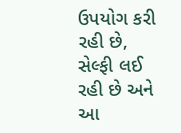ઉપયોગ કરી રહી છે, સેલ્ફી લઈ રહી છે અને આ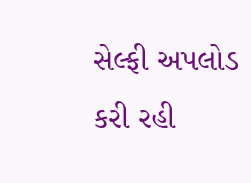સેલ્ફી અપલોડ કરી રહી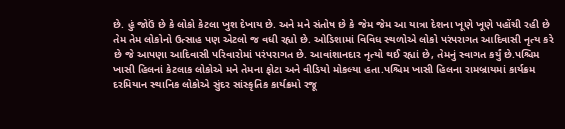છે. હું જોઉં છે કે લોકો કેટલા ખુશ દેખાય છે. અને મને સંતોષ છે કે જેમ જેમ આ યાત્રા દેશના ખૂણે ખૂણે પહોંચી રહી છે તેમ તેમ લોકોનો ઉત્સાહ પણ એટલો જ વધી રહ્યો છે. ઓડિશામાં વિવિધ સ્થળોએ લોકો પરંપરાગત આદિવાસી નૃત્ય કરે છે જે આપણા આદિવાસી પરિવારોમાં પરંપરાગત છે. આવાંશાનદાર નૃત્યો થઈ રહ્યાં છે, તેમનું સ્વાગત કર્યું છે.પશ્ચિમ ખાસી હિલનાં કેટલાક લોકોએ મને તેમના ફોટા અને વીડિયો મોકલ્યા હતા.પશ્ચિમ ખાસી હિલના રામબ્રાયમાં કાર્યક્રમ દરમિયાન સ્થાનિક લોકોએ સુંદર સાંસ્કૃતિક કાર્યક્રમો રજૂ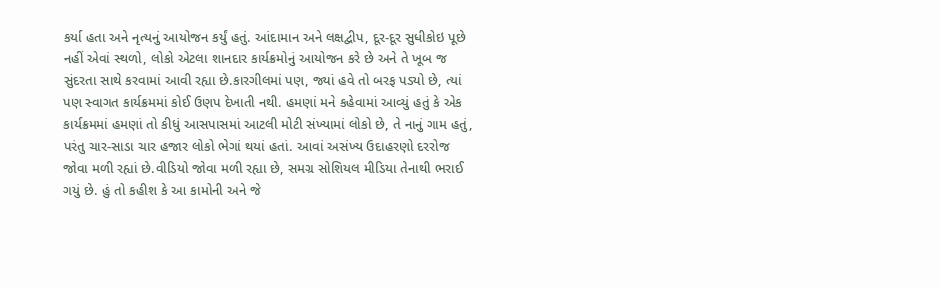કર્યા હતા અને નૃત્યનું આયોજન કર્યું હતું. આંદામાન અને લક્ષદ્વીપ, દૂર-દૂર સુધીકોઇ પૂછે નહીં એવાં સ્થળો, લોકો એટલા શાનદાર કાર્યક્રમોનું આયોજન કરે છે અને તે ખૂબ જ સુંદરતા સાથે કરવામાં આવી રહ્યા છે.કારગીલમાં પણ, જ્યાં હવે તો બરફ પડ્યો છે, ત્યાં પણ સ્વાગત કાર્યક્રમમાં કોઈ ઉણપ દેખાતી નથી. હમણાં મને કહેવામાં આવ્યું હતું કે એક કાર્યક્રમમાં હમણાં તો કીધું આસપાસમાં આટલી મોટી સંખ્યામાં લોકો છે, તે નાનું ગામ હતું, પરંતુ ચાર-સાડા ચાર હજાર લોકો ભેગાં થયાં હતાં. આવાં અસંખ્ય ઉદાહરણો દરરોજ જોવા મળી રહ્યાં છે.વીડિયો જોવા મળી રહ્યા છે, સમગ્ર સોશિયલ મીડિયા તેનાથી ભરાઈ ગયું છે. હું તો કહીશ કે આ કામોની અને જે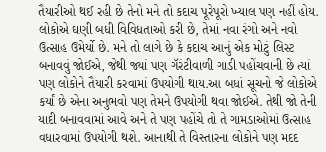તૈયારીઓ થઈ રહી છે તેનો મને તો કદાચ પૂરેપૂરો ખ્યાલ પણ નહીં હોય. લોકોએ ઘણી બધી વિવિધતાઓ કરી છે, તેમાં નવા રંગો અને નવો ઉત્સાહ ઉમેર્યો છે. મને તો લાગે છે કે કદાચ આનું એક મોટું લિસ્ટ બનાવવું જોઈએ, જેથી જ્યાં પણ ગૅરંટીવાળી ગાડી પહોંચવાની છે ત્યાં પણ લોકોને તૈયારી કરવામાં ઉપયોગી થાય.આ બધાં સૂચનો જે લોકોએ કર્યાં છે એના અનુભવો પણ તેમને ઉપયોગી થવા જોઈએ. તેથી જો તેની યાદી બનાવવામાં આવે અને તે પણ પહોંચે તો તે ગામડાઓમાં ઉત્સાહ વધારવામાં ઉપયોગી થશે. આનાથી તે વિસ્તારના લોકોને પણ મદદ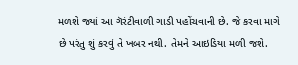મળશે જ્યાં આ ગૅરંટીવાળી ગાડી પહોંચવાની છે. જે કરવા માગે છે પરંતુ શું કરવું તે ખબર નથી. તેમને આઇડિયા મળી જશે.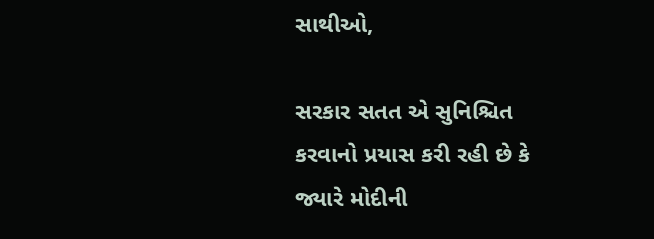સાથીઓ,

સરકાર સતત એ સુનિશ્ચિત કરવાનો પ્રયાસ કરી રહી છે કે જ્યારે મોદીની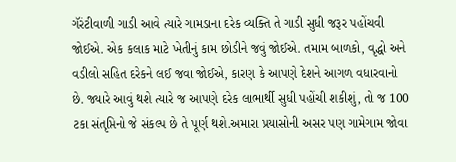ગૅરંટીવાળી ગાડી આવે ત્યારે ગામડાના દરેક વ્યક્તિ તે ગાડી સુધી જરૂર પહોંચવી જોઈએ. એક કલાક માટે ખેતીનું કામ છોડીને જવું જોઈએ. તમામ બાળકો, વૃદ્ધો અને વડીલો સહિત દરેકને લઈ જવા જોઈએ, કારણ કે આપણે દેશને આગળ વધારવાનો છે. જ્યારે આવું થશે ત્યારે જ આપણે દરેક લાભાર્થી સુધી પહોંચી શકીશું, તો જ 100 ટકા સંતૃપ્તિનો જે સંકલ્પ છે તે પૂર્ણ થશે.અમારા પ્રયાસોની અસર પણ ગામેગામ જોવા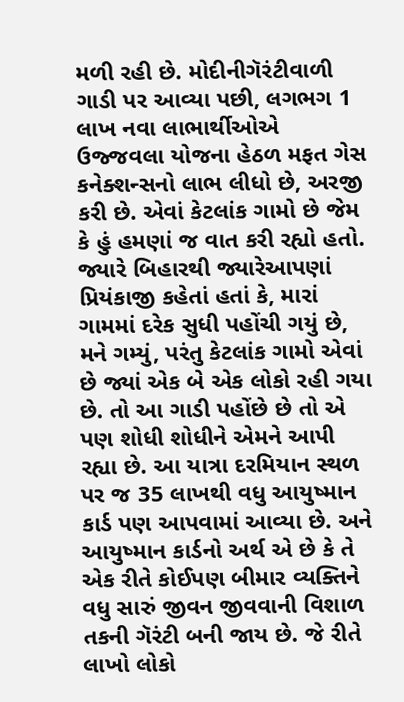મળી રહી છે. મોદીનીગૅરંટીવાળી ગાડી પર આવ્યા પછી, લગભગ 1 લાખ નવા લાભાર્થીઓએ ઉજ્જવલા યોજના હેઠળ મફત ગેસ કનેક્શન્સનો લાભ લીધો છે, અરજી કરી છે. એવાં કેટલાંક ગામો છે જેમ કે હું હમણાં જ વાત કરી રહ્યો હતો. જ્યારે બિહારથી જ્યારેઆપણાં પ્રિયંકાજી કહેતાં હતાં કે, મારાં ગામમાં દરેક સુધી પહોંચી ગયું છે, મને ગમ્યું, પરંતુ કેટલાંક ગામો એવાં છે જ્યાં એક બે એક લોકો રહી ગયા છે. તો આ ગાડી પહોંછે છે તો એ પણ શોધી શોધીને એમને આપી રહ્યા છે. આ યાત્રા દરમિયાન સ્થળ પર જ 35 લાખથી વધુ આયુષ્માન કાર્ડ પણ આપવામાં આવ્યા છે. અને આયુષ્માન કાર્ડનો અર્થ એ છે કે તે એક રીતે કોઈપણ બીમાર વ્યક્તિને વધુ સારું જીવન જીવવાની વિશાળ તકની ગૅરંટી બની જાય છે. જે રીતે લાખો લોકો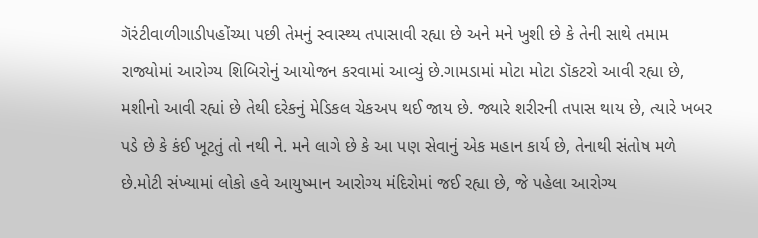ગૅરંટીવાળીગાડીપહોંચ્યા પછી તેમનું સ્વાસ્થ્ય તપાસાવી રહ્યા છે અને મને ખુશી છે કે તેની સાથે તમામ રાજ્યોમાં આરોગ્ય શિબિરોનું આયોજન કરવામાં આવ્યું છે.ગામડામાં મોટા મોટા ડૉકટરો આવી રહ્યા છે, મશીનો આવી રહ્યાં છે તેથી દરેકનું મેડિકલ ચેકઅપ થઈ જાય છે. જ્યારે શરીરની તપાસ થાય છે, ત્યારે ખબર પડે છે કે કંઈ ખૂટતું તો નથી ને. મને લાગે છે કે આ પણ સેવાનું એક મહાન કાર્ય છે, તેનાથી સંતોષ મળે છે.મોટી સંખ્યામાં લોકો હવે આયુષ્માન આરોગ્ય મંદિરોમાં જઈ રહ્યા છે, જે પહેલા આરોગ્ય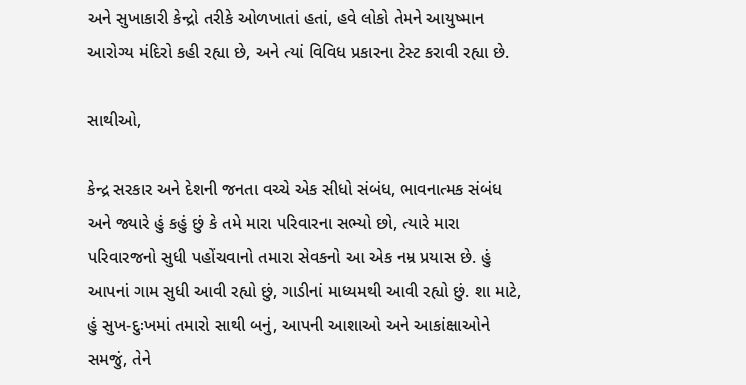અને સુખાકારી કેન્દ્રો તરીકે ઓળખાતાં હતાં, હવે લોકો તેમને આયુષ્માન આરોગ્ય મંદિરો કહી રહ્યા છે, અને ત્યાં વિવિધ પ્રકારના ટેસ્ટ કરાવી રહ્યા છે.

સાથીઓ,

કેન્દ્ર સરકાર અને દેશની જનતા વચ્ચે એક સીધો સંબંધ, ભાવનાત્મક સંબંધ અને જ્યારે હું કહું છું કે તમે મારા પરિવારના સભ્યો છો, ત્યારે મારા પરિવારજનો સુધી પહોંચવાનો તમારા સેવકનો આ એક નમ્ર પ્રયાસ છે. હું આપનાં ગામ સુધી આવી રહ્યો છું, ગાડીનાં માધ્યમથી આવી રહ્યો છું. શા માટે, હું સુખ-દુઃખમાં તમારો સાથી બનું, આપની આશાઓ અને આકાંક્ષાઓને સમજું, તેને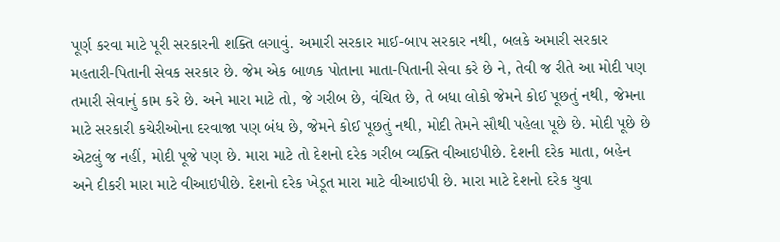પૂર્ણ કરવા માટે પૂરી સરકારની શક્તિ લગાવું. અમારી સરકાર માઈ-બાપ સરકાર નથી, બલકે અમારી સરકાર મહતારી-પિતાની સેવક સરકાર છે. જેમ એક બાળક પોતાના માતા-પિતાની સેવા કરે છે ને, તેવી જ રીતે આ મોદી પણ તમારી સેવાનું કામ કરે છે. અને મારા માટે તો, જે ગરીબ છે, વંચિત છે, તે બધા લોકો જેમને કોઈ પૂછતું નથી, જેમના માટે સરકારી કચેરીઓના દરવાજા પણ બંધ છે, જેમને કોઈ પૂછતું નથી, મોદી તેમને સૌથી પહેલા પૂછે છે. મોદી પૂછે છે એટલું જ નહીં, મોદી પૂજે પણ છે. મારા માટે તો દેશનો દરેક ગરીબ વ્યક્તિ વીઆઇપીછે. દેશની દરેક માતા, બહેન અને દીકરી મારા માટે વીઆઇપીછે. દેશનો દરેક ખેડૂત મારા માટે વીઆઇપી છે. મારા માટે દેશનો દરેક યુવા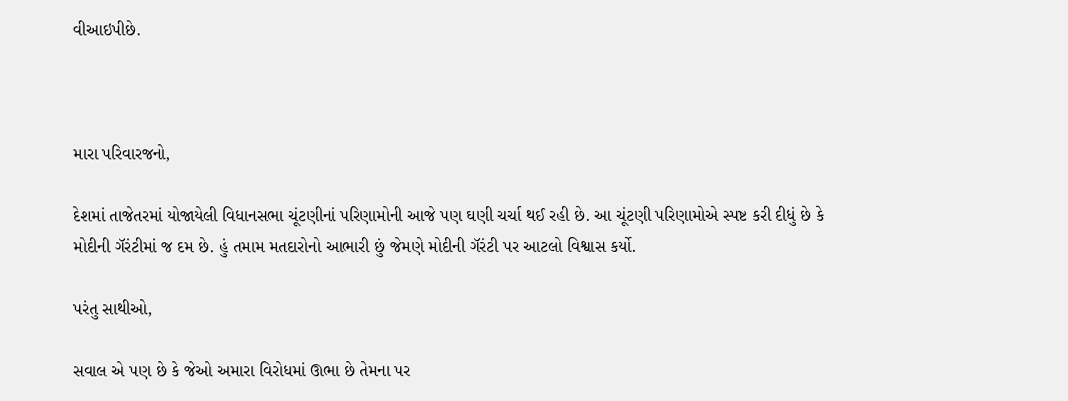વીઆઇપીછે.



મારા પરિવારજનો,

દેશમાં તાજેતરમાં યોજાયેલી વિધાનસભા ચૂંટણીનાં પરિણામોની આજે પણ ઘણી ચર્ચા થઈ રહી છે. આ ચૂંટણી પરિણામોએ સ્પષ્ટ કરી દીધું છે કે મોદીની ગૅરંટીમાં જ દમ છે. હું તમામ મતદારોનો આભારી છું જેમણે મોદીની ગૅરંટી પર આટલો વિશ્વાસ કર્યો.

પરંતુ સાથીઓ,

સવાલ એ પણ છે કે જેઓ અમારા વિરોધમાં ઊભા છે તેમના પર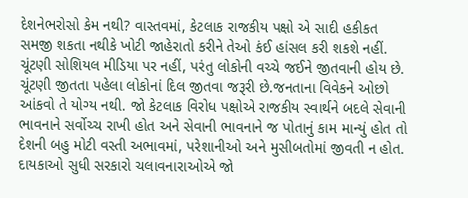દેશનેભરોસો કેમ નથી? વાસ્તવમાં, કેટલાક રાજકીય પક્ષો એ સાદી હકીકત સમજી શકતા નથીકે ખોટી જાહેરાતો કરીને તેઓ કંઈ હાંસલ કરી શકશે નહીં. ચૂંટણી સોશિયલ મીડિયા પર નહીં, પરંતુ લોકોની વચ્ચે જઈને જીતવાની હોય છે. ચૂંટણી જીતતા પહેલા લોકોનાં દિલ જીતવા જરૂરી છે.જનતાના વિવેકને ઓછો આંકવો તે યોગ્ય નથી. જો કેટલાક વિરોધ પક્ષોએ રાજકીય સ્વાર્થને બદલે સેવાની ભાવનાને સર્વોચ્ચ રાખી હોત અને સેવાની ભાવનાને જ પોતાનું કામ માન્યું હોત તો દેશની બહુ મોટી વસ્તી અભાવમાં, પરેશાનીઓ અને મુસીબતોમાં જીવતી ન હોત. દાયકાઓ સુધી સરકારો ચલાવનારાઓએ જો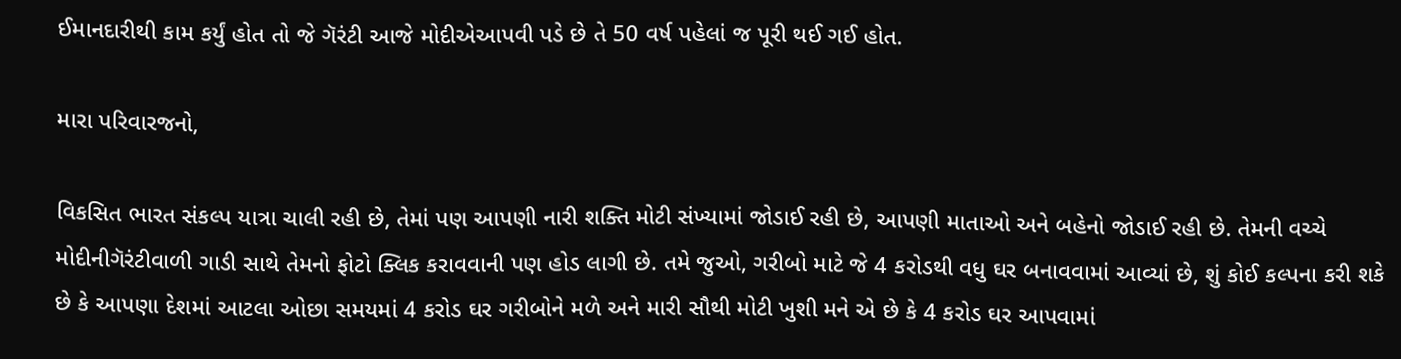ઈમાનદારીથી કામ કર્યું હોત તો જે ગૅરંટી આજે મોદીએઆપવી પડે છે તે 50 વર્ષ પહેલાં જ પૂરી થઈ ગઈ હોત.

મારા પરિવારજનો,

વિકસિત ભારત સંકલ્પ યાત્રા ચાલી રહી છે, તેમાં પણ આપણી નારી શક્તિ મોટી સંખ્યામાં જોડાઈ રહી છે, આપણી માતાઓ અને બહેનો જોડાઈ રહી છે. તેમની વચ્ચે મોદીનીગૅરંટીવાળી ગાડી સાથે તેમનો ફોટો ક્લિક કરાવવાની પણ હોડ લાગી છે. તમે જુઓ, ગરીબો માટે જે 4 કરોડથી વધુ ઘર બનાવવામાં આવ્યાં છે, શું કોઈ કલ્પના કરી શકે છે કે આપણા દેશમાં આટલા ઓછા સમયમાં 4 કરોડ ઘર ગરીબોને મળે અને મારી સૌથી મોટી ખુશી મને એ છે કે 4 કરોડ ઘર આપવામાં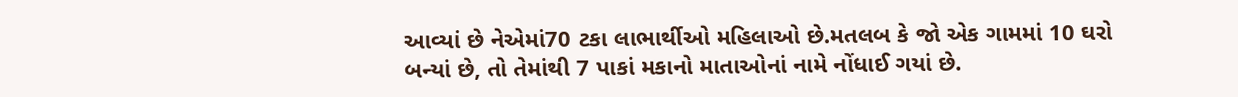આવ્યાં છે નેએમાં70 ટકા લાભાર્થીઓ મહિલાઓ છે.મતલબ કે જો એક ગામમાં 10 ઘરો બન્યાં છે, તો તેમાંથી 7 પાકાં મકાનો માતાઓનાં નામે નોંધાઈ ગયાં છે.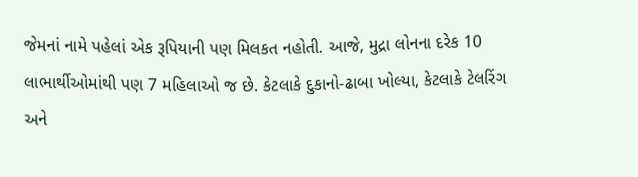જેમનાં નામે પહેલાં એક રૂપિયાની પણ મિલકત નહોતી. આજે, મુદ્રા લોનના દરેક 10 લાભાર્થીઓમાંથી પણ 7 મહિલાઓ જ છે. કેટલાકે દુકાનો-ઢાબા ખોલ્યા, કેટલાકે ટેલરિંગ અને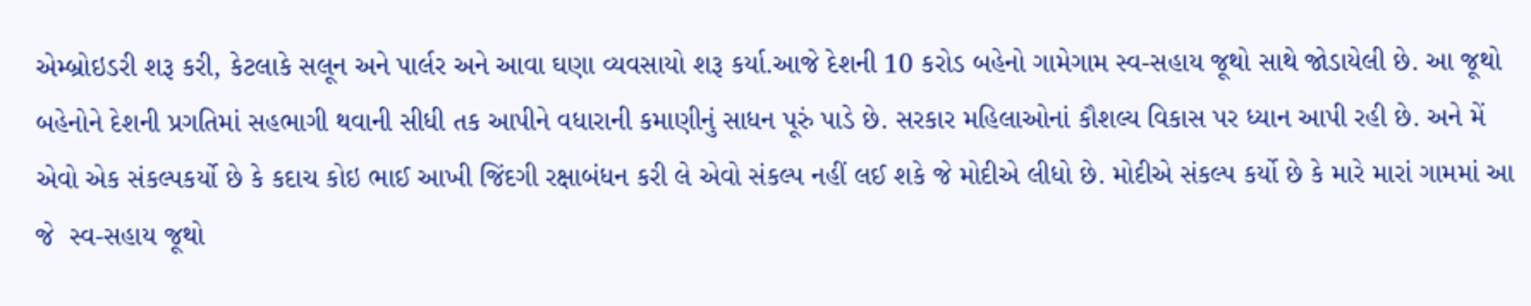એમ્બ્રોઇડરી શરૂ કરી, કેટલાકે સલૂન અને પાર્લર અને આવા ઘણા વ્યવસાયો શરૂ કર્યા.આજે દેશની 10 કરોડ બહેનો ગામેગામ સ્વ-સહાય જૂથો સાથે જોડાયેલી છે. આ જૂથો બહેનોને દેશની પ્રગતિમાં સહભાગી થવાની સીધી તક આપીને વધારાની કમાણીનું સાધન પૂરું પાડે છે. સરકાર મહિલાઓનાં કૌશલ્ય વિકાસ પર ધ્યાન આપી રહી છે. અને મેં એવો એક સંકલ્પકર્યો છે કે કદાચ કોઇ ભાઈ આખી જિંદગી રક્ષાબંધન કરી લે એવો સંકલ્પ નહીં લઈ શકે જે મોદીએ લીધો છે. મોદીએ સંકલ્પ કર્યો છે કે મારે મારાં ગામમાં આ જે  સ્વ-સહાય જૂથો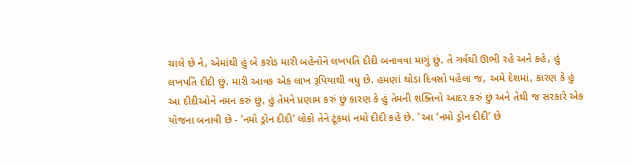ચાલે છે ને, એમાંથી હું બે કરોડ મારી બહેનોને લખપતિ દીદી બનાવવા માગું છું. તે ગર્વથી ઊભી રહે અને કહે, હું લખપતિ દીદી છું. મારી આવક એક લાખ રૂપિયાથી વધુ છે. હમણાં થોડા દિવસો પહેલા જ, અમે દેશમાં, કારણ કે હું આ દીદીઓને નમન કરું છું, હું તેમને પ્રણામ કરું છું કારણ કે હું તેમની શક્તિનો આદર કરું છું અને તેથી જ સરકારે એક યોજના બનાવી છે - 'નમો ડ્રોન દીદી' લોકો તેને ટૂંકમાં નમો દીદી કહે છે. ' આ ‘નમો ડ્રોન દીદી’ છે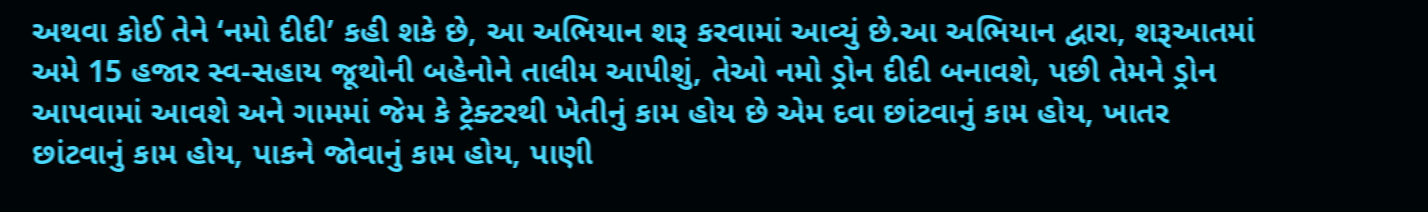અથવા કોઈ તેને ‘નમો દીદી’ કહી શકે છે, આ અભિયાન શરૂ કરવામાં આવ્યું છે.આ અભિયાન દ્વારા, શરૂઆતમાં અમે 15 હજાર સ્વ-સહાય જૂથોની બહેનોને તાલીમ આપીશું, તેઓ નમો ડ્રોન દીદી બનાવશે, પછી તેમને ડ્રોન આપવામાં આવશે અને ગામમાં જેમ કે ટ્રેક્ટરથી ખેતીનું કામ હોય છે એમ દવા છાંટવાનું કામ હોય, ખાતર છાંટવાનું કામ હોય, પાકને જોવાનું કામ હોય, પાણી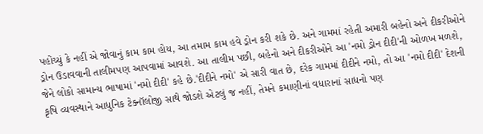પહોંચ્યું કે નહીં એ જોવાનું કામ કામ હોય, આ તમામ કામ હવે ડ્રોન કરી શકે છે. અને ગામમાં રહેતી અમારી બહેનો અને દીકરીઓને ડ્રોન ઉડાવવાની તાલીમપણ આપવામાં આવશે. આ તાલીમ પછી, બહેનો અને દીકરીઓને આ 'નમો ડ્રોન દીદી'ની ઓળખ મળશે, જેને લોકો સામાન્ય ભાષામાં 'નમો દીદી' કહે છે.'દીદીને નમો' એ સારી વાત છે, દરેક ગામમાં દીદીને નમો, તો આ 'નમો દીદી' દેશની કૃષિ વ્યવસ્થાને આધુનિક ટેક્નૉલોજી સાથે જોડશે એટલું જ નહીં, તેમને કમાણીનાં વધારાનાં સાધનો પણ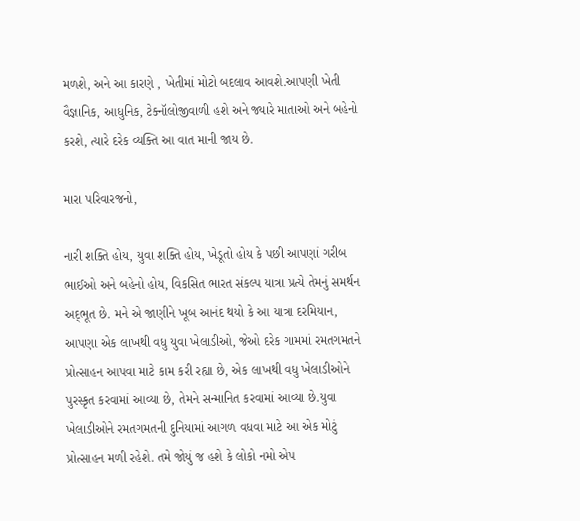મળશે, અને આ કારણે , ખેતીમાં મોટો બદલાવ આવશે.આપણી ખેતી વૈજ્ઞાનિક, આધુનિક, ટેક્નૉલોજીવાળી હશે અને જ્યારે માતાઓ અને બહેનો કરશે, ત્યારે દરેક વ્યક્તિ આ વાત માની જાય છે.

મારા પરિવારજનો,

નારી શક્તિ હોય, યુવા શક્તિ હોય, ખેડૂતો હોય કે પછી આપણાં ગરીબ ભાઈઓ અને બહેનો હોય, વિકસિત ભારત સંકલ્પ યાત્રા પ્રત્યે તેમનું સમર્થન અદ્‌ભૂત છે. મને એ જાણીને ખૂબ આનંદ થયો કે આ યાત્રા દરમિયાન, આપણા એક લાખથી વધુ યુવા ખેલાડીઓ, જેઓ દરેક ગામમાં રમતગમતને પ્રોત્સાહન આપવા માટે કામ કરી રહ્યા છે, એક લાખથી વધુ ખેલાડીઓને પુરસ્કૃત કરવામાં આવ્યા છે, તેમને સન્માનિત કરવામાં આવ્યા છે.યુવા ખેલાડીઓને રમતગમતની દુનિયામાં આગળ વધવા માટે આ એક મોટું પ્રોત્સાહન મળી રહેશે. તમે જોયું જ હશે કે લોકો નમો એપ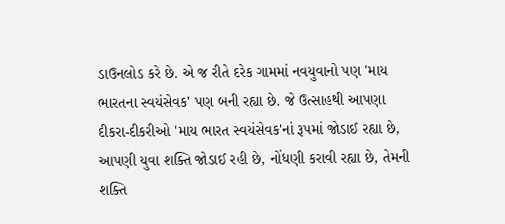ડાઉનલોડ કરે છે. એ જ રીતે દરેક ગામમાં નવયુવાનો પણ 'માય ભારતના સ્વયંસેવક' પણ બની રહ્યા છે. જે ઉત્સાહથી આપણા દીકરા-દીકરીઓ 'માય ભારત સ્વયંસેવક'નાં રૂપમાં જોડાઈ રહ્યા છે, આપણી યુવા શક્તિ જોડાઈ રહી છે, નોંધણી કરાવી રહ્યા છે, તેમની શક્તિ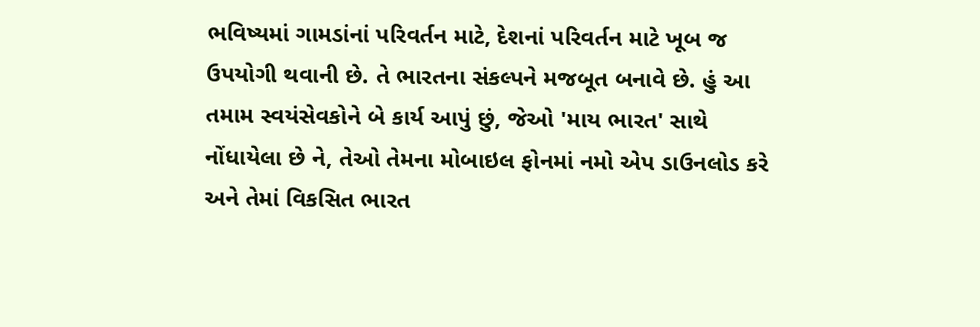ભવિષ્યમાં ગામડાંનાં પરિવર્તન માટે, દેશનાં પરિવર્તન માટે ખૂબ જ ઉપયોગી થવાની છે. તે ભારતના સંકલ્પને મજબૂત બનાવે છે. હું આ તમામ સ્વયંસેવકોને બે કાર્ય આપું છું, જેઓ 'માય ભારત' સાથે નોંધાયેલા છે ને, તેઓ તેમના મોબાઇલ ફોનમાં નમો એપ ડાઉનલોડ કરે અને તેમાં વિકસિત ભારત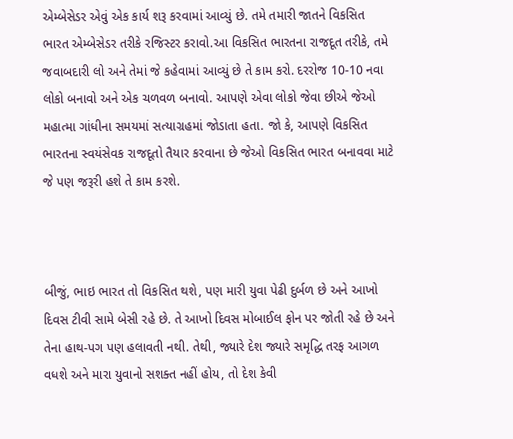એમ્બેસેડર એવું એક કાર્ય શરૂ કરવામાં આવ્યું છે. તમે તમારી જાતને વિકસિત ભારત એમ્બેસેડર તરીકે રજિસ્ટર કરાવો.આ વિકસિત ભારતના રાજદૂત તરીકે, તમે જવાબદારી લો અને તેમાં જે કહેવામાં આવ્યું છે તે કામ કરો. દરરોજ 10-10 નવા લોકો બનાવો અને એક ચળવળ બનાવો. આપણે એવા લોકો જેવા છીએ જેઓ મહાત્મા ગાંધીના સમયમાં સત્યાગ્રહમાં જોડાતા હતા. જો કે, આપણે વિકસિત ભારતના સ્વયંસેવક રાજદૂતો તૈયાર કરવાના છે જેઓ વિકસિત ભારત બનાવવા માટે જે પણ જરૂરી હશે તે કામ કરશે.



બીજું, ભાઇ ભારત તો વિકસિત થશે, પણ મારી યુવા પેઢી દુર્બળ છે અને આખો દિવસ ટીવી સામે બેસી રહે છે. તે આખો દિવસ મોબાઈલ ફોન પર જોતી રહે છે અને તેના હાથ-પગ પણ હલાવતી નથી. તેથી, જ્યારે દેશ જ્યારે સમૃદ્ધિ તરફ આગળ વધશે અને મારા યુવાનો સશક્ત નહીં હોય, તો દેશ કેવી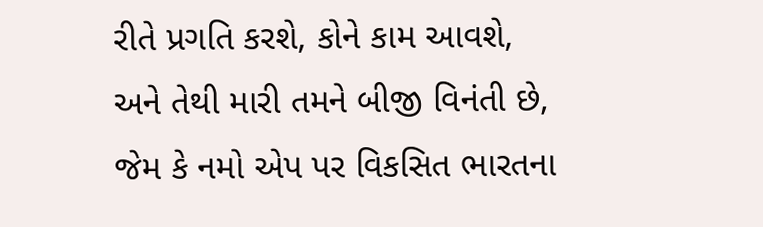રીતે પ્રગતિ કરશે, કોને કામ આવશે, અને તેથી મારી તમને બીજી વિનંતી છે, જેમ કે નમો એપ પર વિકસિત ભારતના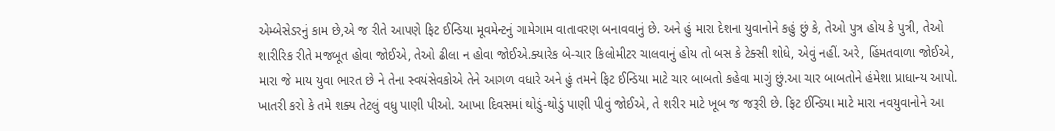એમ્બેસેડરનું કામ છે,એ જ રીતે આપણે ફિટ ઈન્ડિયા મૂવમેન્ટનું ગામેગામ વાતાવરણ બનાવવાનું છે. અને હું મારા દેશના યુવાનોને કહું છું કે, તેઓ પુત્ર હોય કે પુત્રી, તેઓ શારીરિક રીતે મજબૂત હોવા જોઈએ, તેઓ ઢીલા ન હોવા જોઈએ.ક્યારેક બે-ચાર કિલોમીટર ચાલવાનું હોય તો બસ કે ટેક્સી શોધે, એવું નહીં. અરે, હિંમતવાળા જોઈએ, મારા જે માય યુવા ભારત છે ને તેના સ્વયંસેવકોએ તેને આગળ વધારે અને હું તમને ફિટ ઈન્ડિયા માટે ચાર બાબતો કહેવા માગું છું.આ ચાર બાબતોને હંમેશા પ્રાધાન્ય આપો. ખાતરી કરો કે તમે શક્ય તેટલું વધુ પાણી પીઓ. આખા દિવસમાં થોડું-થોડું પાણી પીવું જોઈએ, તે શરીર માટે ખૂબ જ જરૂરી છે. ફિટ ઈન્ડિયા માટે મારા નવયુવાનોને આ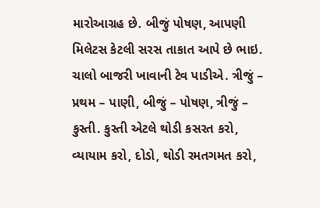મારોઆગ્રહ છે. બીજું પોષણ, આપણી મિલેટસ કેટલી સરસ તાકાત આપે છે ભાઇ. ચાલો બાજરી ખાવાની ટેવ પાડીએ. ત્રીજું – પ્રથમ – પાણી, બીજું – પોષણ, ત્રીજું – કુસ્તી. કુસ્તી એટલે થોડી કસરત કરો, વ્યાયામ કરો, દોડો, થોડી રમતગમત કરો,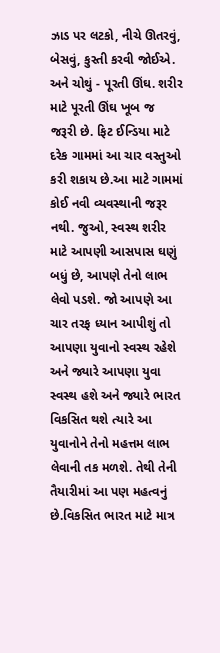ઝાડ પર લટકો, નીચે ઊતરવું, બેસવું, કુસ્તી કરવી જોઈએ. અને ચોથું - પૂરતી ઊંઘ. શરીર માટે પૂરતી ઊંઘ ખૂબ જ જરૂરી છે. ફિટ ઈન્ડિયા માટે દરેક ગામમાં આ ચાર વસ્તુઓ કરી શકાય છે.આ માટે ગામમાં કોઈ નવી વ્યવસ્થાની જરૂર નથી. જુઓ, સ્વસ્થ શરીર માટે આપણી આસપાસ ઘણું બધું છે, આપણે તેનો લાભ લેવો પડશે. જો આપણે આ ચાર તરફ ધ્યાન આપીશું તો આપણા યુવાનો સ્વસ્થ રહેશે અને જ્યારે આપણા યુવા સ્વસ્થ હશે અને જ્યારે ભારત વિકસિત થશે ત્યારે આ યુવાનોને તેનો મહત્તમ લાભ લેવાની તક મળશે. તેથી તેની તૈયારીમાં આ પણ મહત્વનું છે.વિકસિત ભારત માટે માત્ર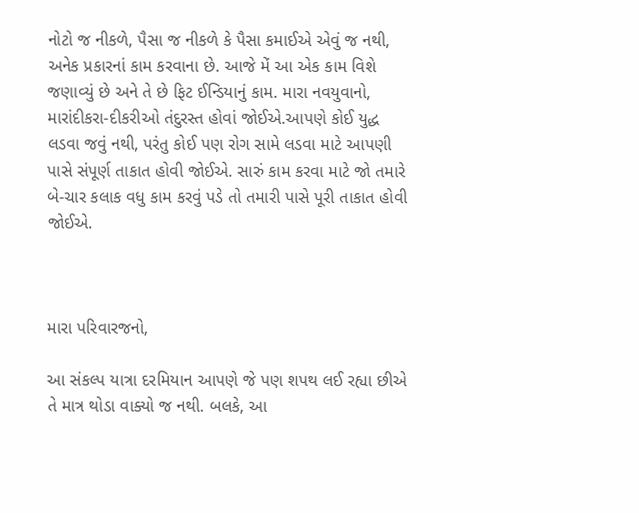નોટો જ નીકળે, પૈસા જ નીકળે કે પૈસા કમાઈએ એવું જ નથી, અનેક પ્રકારનાં કામ કરવાના છે. આજે મેં આ એક કામ વિશે જણાવ્યું છે અને તે છે ફિટ ઈન્ડિયાનું કામ. મારા નવયુવાનો, મારાંદીકરા-દીકરીઓ તંદુરસ્ત હોવાં જોઈએ.આપણે કોઈ યુદ્ધ લડવા જવું નથી, પરંતુ કોઈ પણ રોગ સામે લડવા માટે આપણી પાસે સંપૂર્ણ તાકાત હોવી જોઈએ. સારું કામ કરવા માટે જો તમારે બે-ચાર કલાક વધુ કામ કરવું પડે તો તમારી પાસે પૂરી તાકાત હોવી જોઈએ.



મારા પરિવારજનો,

આ સંકલ્પ યાત્રા દરમિયાન આપણે જે પણ શપથ લઈ રહ્યા છીએ તે માત્ર થોડા વાક્યો જ નથી. બલકે, આ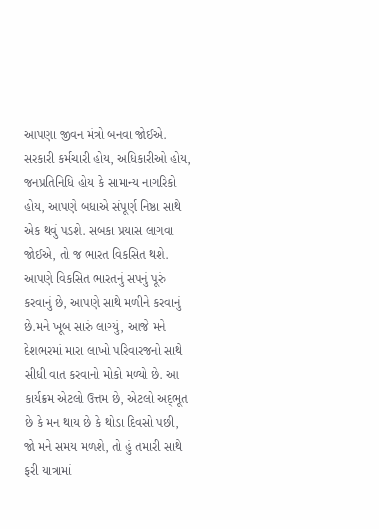આપણા જીવન મંત્રો બનવા જોઈએ. સરકારી કર્મચારી હોય, અધિકારીઓ હોય, જનપ્રતિનિધિ હોય કે સામાન્ય નાગરિકો હોય, આપણે બધાએ સંપૂર્ણ નિષ્ઠા સાથે એક થવું પડશે. સબકા પ્રયાસ લાગવા જોઈએ, તો જ ભારત વિકસિત થશે. આપણે વિકસિત ભારતનું સપનું પૂરું કરવાનું છે, આપણે સાથે મળીને કરવાનું છે.મને ખૂબ સારું લાગ્યું, આજે મને દેશભરમાં મારા લાખો પરિવારજનો સાથે સીધી વાત કરવાનો મોકો મળ્યો છે. આ કાર્યક્રમ એટલો ઉત્તમ છે, એટલો અદ્‌ભૂત છે કે મન થાય છે કે થોડા દિવસો પછી, જો મને સમય મળશે, તો હું તમારી સાથે ફરી યાત્રામાં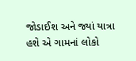જોડાઈશ અને જ્યાં યાત્રા હશે એ ગામનાં લોકો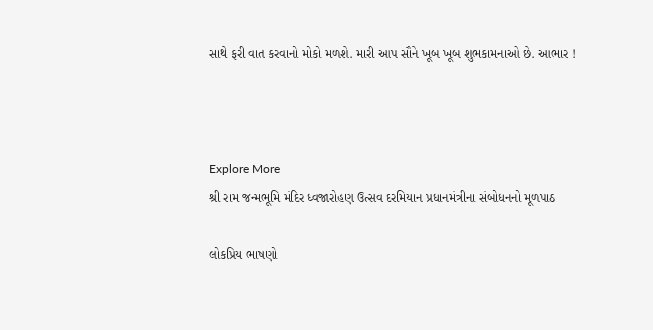સાથે ફરી વાત કરવાનો મોકો મળશે. મારી આપ સૌને ખૂબ ખૂબ શુભકામનાઓ છે. આભાર !



Explore More
શ્રી રામ જન્મભૂમિ મંદિર ધ્વજારોહણ ઉત્સવ દરમિયાન પ્રધાનમંત્રીના સંબોધનનો મૂળપાઠ

લોકપ્રિય ભાષણો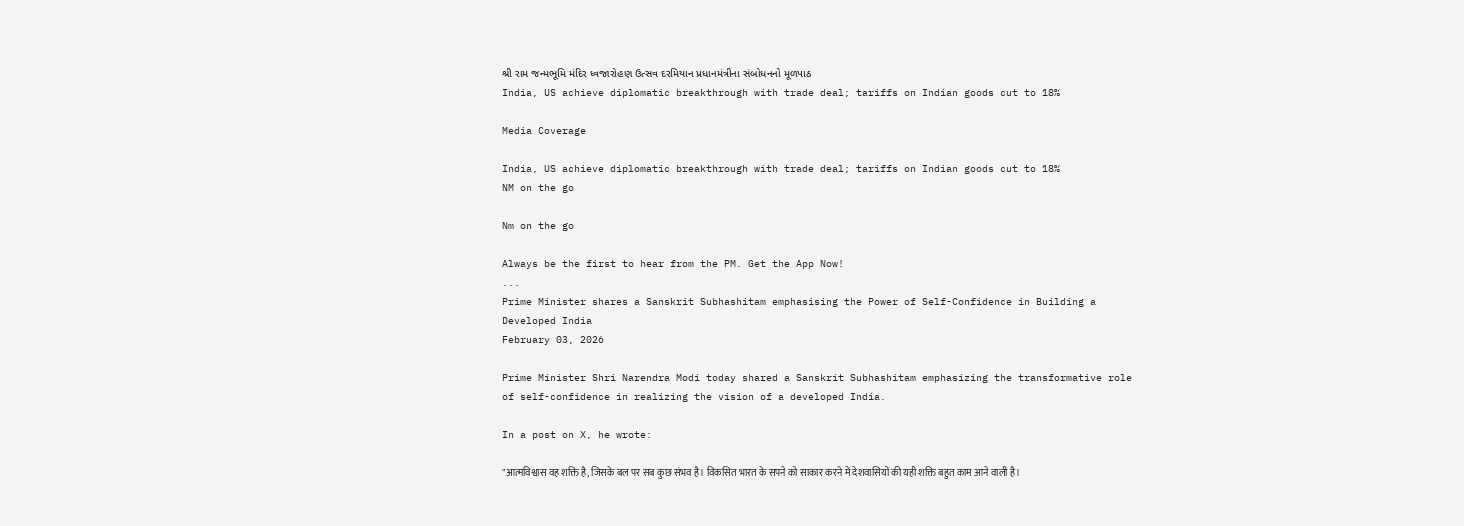શ્રી રામ જન્મભૂમિ મંદિર ધ્વજારોહણ ઉત્સવ દરમિયાન પ્રધાનમંત્રીના સંબોધનનો મૂળપાઠ
India, US achieve diplomatic breakthrough with trade deal; tariffs on Indian goods cut to 18%

Media Coverage

India, US achieve diplomatic breakthrough with trade deal; tariffs on Indian goods cut to 18%
NM on the go

Nm on the go

Always be the first to hear from the PM. Get the App Now!
...
Prime Minister shares a Sanskrit Subhashitam emphasising the Power of Self-Confidence in Building a Developed India
February 03, 2026

Prime Minister Shri Narendra Modi today shared a Sanskrit Subhashitam emphasizing the transformative role of self-confidence in realizing the vision of a developed India.

In a post on X, he wrote:

"आत्मविश्वास वह शक्ति है, जिसके बल पर सब कुछ संभव है। विकसित भारत के सपने को साकार करने में देशवासियों की यही शक्ति बहुत काम आने वाली है।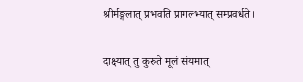श्रीर्मङ्गलात् प्रभवति प्रागल्भ्यात् सम्प्रवर्धते।

दाक्ष्यात् तु कुरुते मूलं संयमात्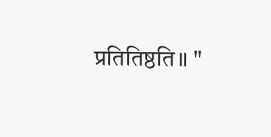प्रतितिष्ठति॥ "